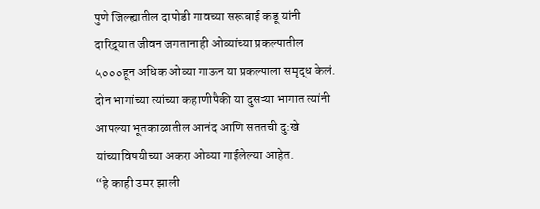पुणे जिल्ह्यातील दापोडी गावच्या सरूबाई कडू यांनी दारिद्र्यात जीवन जगतानाही ओव्यांच्या प्रकल्पातील ५०००हून अधिक ओव्या गाऊन या प्रकल्पाला समृद्ध केलं. दोन भागांच्या त्यांच्या कहाणीपैकी या दुसऱ्या भागात त्यांनी आपल्या भूतकाळातील आनंद आणि सततची दु:खे यांच्याविषयीच्या अकरा ओव्या गाईलेल्या आहेत.
“हे काही उमर झाली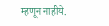म्हणून नाहीये.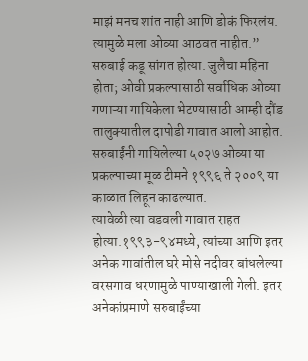माझं मनच शांत नाही आणि डोकं फिरलंय. त्यामुळे मला ओव्या आठवत नाहीत.” सरुबाई कडू सांगत होत्या. जुलैचा महिना होता; ओवी प्रकल्पासाठी सर्वाधिक ओव्या गणाऱ्या गायिकेला भेटण्यासाठी आम्ही दौंड तालुक्यातील दापोडी गावात आलो आहोत. सरुबाईंनी गायिलेल्या ५०२७ ओव्या या प्रकल्पाच्या मूळ टीमने १९९६ ते २००९ या काळात लिहून काढल्यात.
त्यावेळी त्या वडवली गावात राहत होत्या.१९९३-९४मध्ये, त्यांच्या आणि इतर अनेक गावांतील घरे मोसे नदीवर बांधलेल्या वरसगाव धरणामुळे पाण्याखाली गेली. इतर अनेकांप्रमाणे सरुबाईंच्या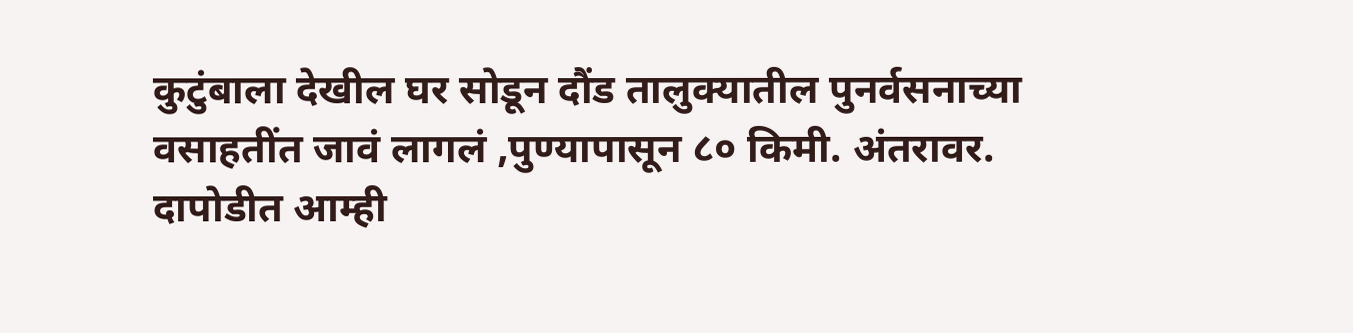कुटुंबाला देखील घर सोडून दौंड तालुक्यातील पुनर्वसनाच्या वसाहतींत जावं लागलं ,पुण्यापासून ८० किमी. अंतरावर.
दापोडीत आम्ही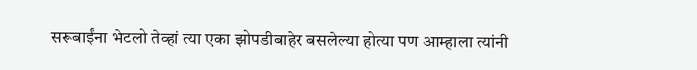सरूबाईंना भेटलो तेव्हां त्या एका झोपडीबाहेर बसलेल्या होत्या पण आम्हाला त्यांनी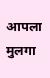आपला मुलगा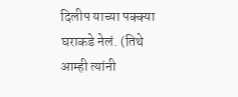दिलीप याच्या पक्क्या घराकडे नेलं. (तिथे आम्ही त्यांनी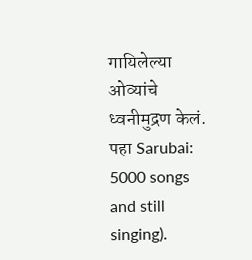गायिलेल्या ओव्यांचे ध्वनीमुद्रण केलं. पहा Sarubai: 5000 songs and still singing).